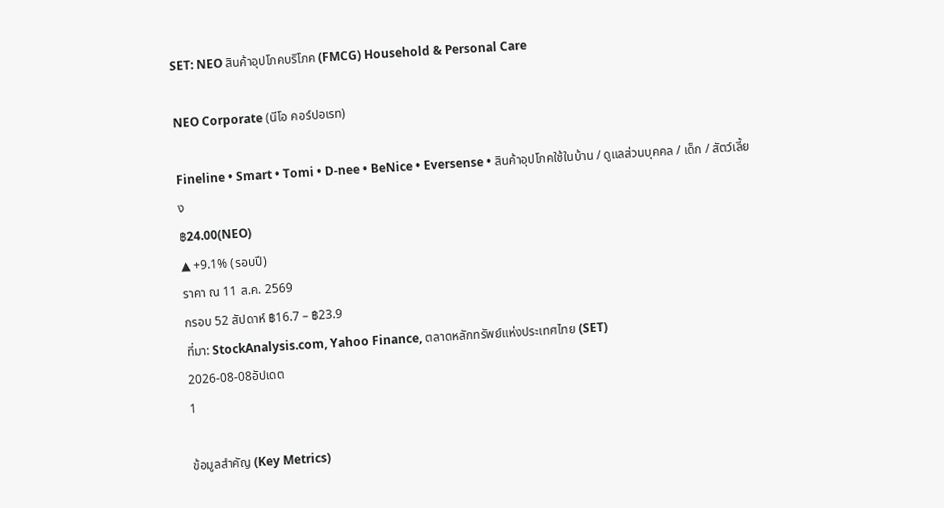SET: NEO สินค้าอุปโภคบริโภค (FMCG) Household & Personal Care

NEO Corporate (นีโอ คอร์ปอเรท)

Fineline • Smart • Tomi • D-nee • BeNice • Eversense • สินค้าอุปโภคใช้ในบ้าน / ดูแลส่วนบุคคล / เด็ก / สัตว์เลี้ยง
฿24.00(NEO)
▲ +9.1% (รอบปี)
ราคา ณ 11 ส.ค. 2569
กรอบ 52 สัปดาห์ ฿16.7 – ฿23.9
ที่มา: StockAnalysis.com, Yahoo Finance, ตลาดหลักทรัพย์แห่งประเทศไทย (SET)
2026-08-08อัปเดต
1

ข้อมูลสำคัญ (Key Metrics)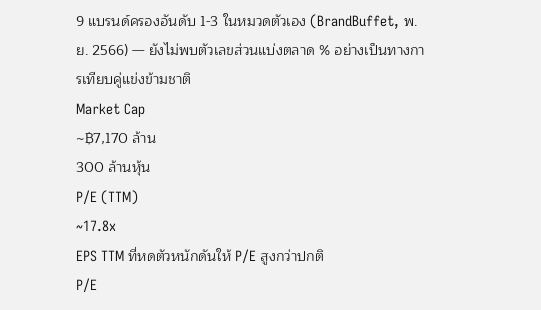9 แบรนด์ครองอันดับ 1-3 ในหมวดตัวเอง (BrandBuffet, พ.ย. 2566) — ยังไม่พบตัวเลขส่วนแบ่งตลาด % อย่างเป็นทางการเทียบคู่แข่งข้ามชาติ
Market Cap
~฿7,170 ล้าน
300 ล้านหุ้น
P/E (TTM)
~17.8x
EPS TTM ที่หดตัวหนักดันให้ P/E สูงกว่าปกติ
P/E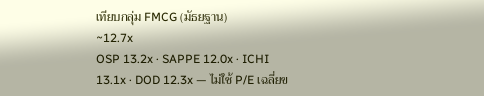เทียบกลุ่ม FMCG (มัธยฐาน)
~12.7x
OSP 13.2x · SAPPE 12.0x · ICHI 13.1x · DOD 12.3x — ไม่ใช้ P/E เฉลี่ยข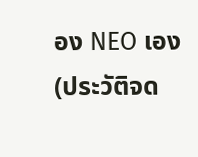อง NEO เอง (ประวัติจด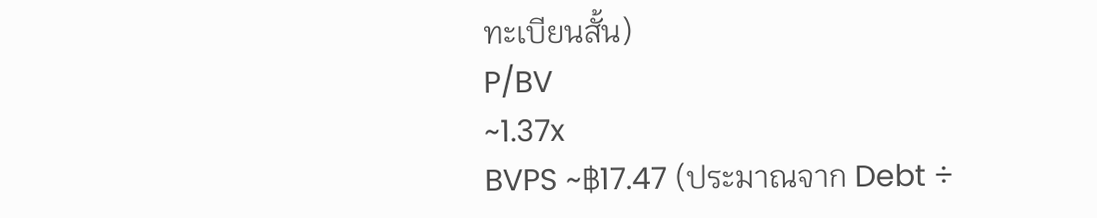ทะเบียนสั้น)
P/BV
~1.37x
BVPS ~฿17.47 (ประมาณจาก Debt ÷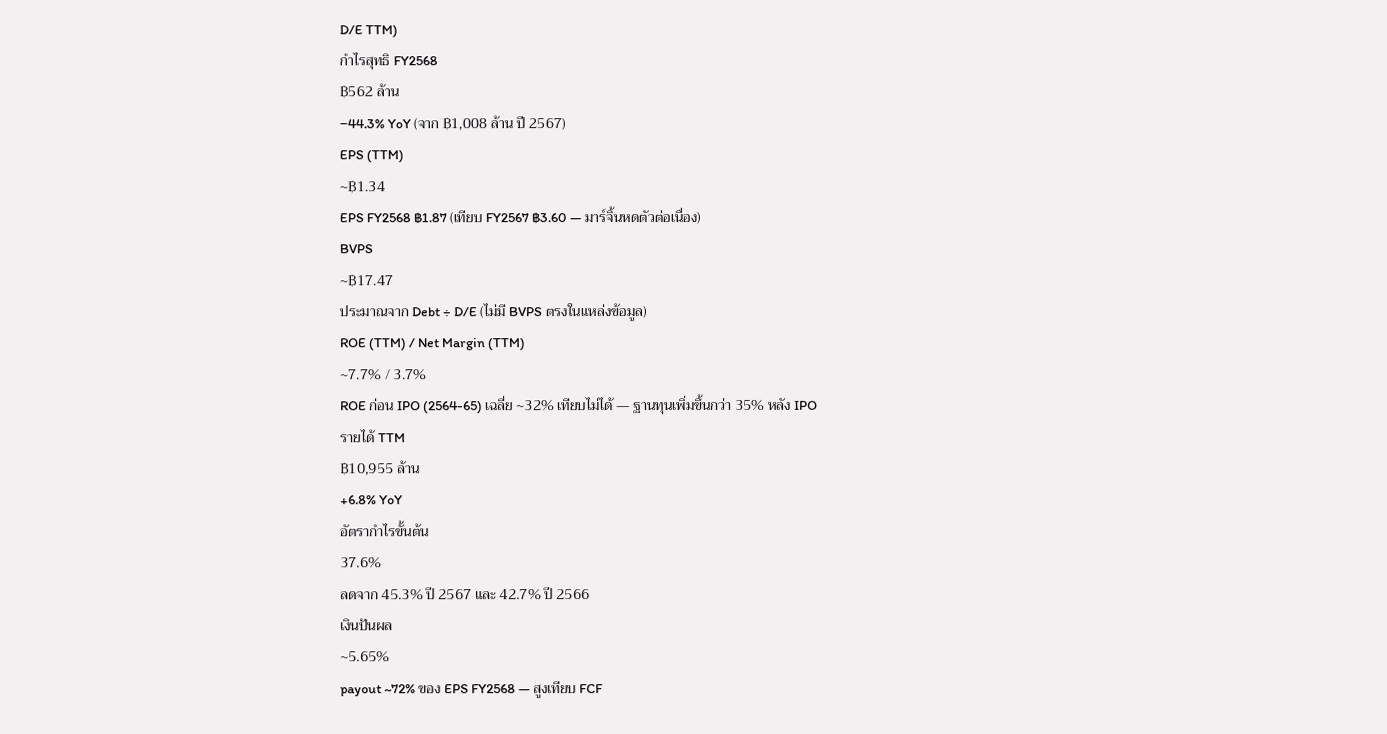D/E TTM)
กำไรสุทธิ FY2568
฿562 ล้าน
−44.3% YoY (จาก ฿1,008 ล้าน ปี 2567)
EPS (TTM)
~฿1.34
EPS FY2568 ฿1.87 (เทียบ FY2567 ฿3.60 — มาร์จิ้นหดตัวต่อเนื่อง)
BVPS
~฿17.47
ประมาณจาก Debt ÷ D/E (ไม่มี BVPS ตรงในแหล่งข้อมูล)
ROE (TTM) / Net Margin (TTM)
~7.7% / 3.7%
ROE ก่อน IPO (2564-65) เฉลี่ย ~32% เทียบไม่ได้ — ฐานทุนเพิ่มขึ้นกว่า 35% หลัง IPO
รายได้ TTM
฿10,955 ล้าน
+6.8% YoY
อัตรากำไรขั้นต้น
37.6%
ลดจาก 45.3% ปี 2567 และ 42.7% ปี 2566
เงินปันผล
~5.65%
payout ~72% ของ EPS FY2568 — สูงเทียบ FCF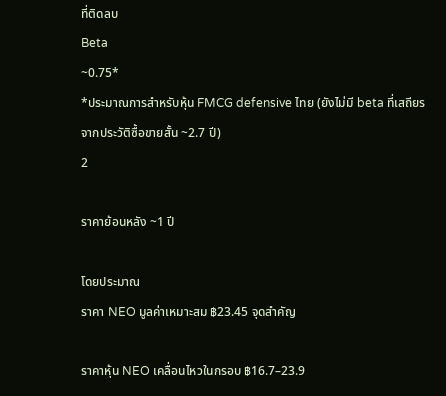ที่ติดลบ
Beta
~0.75*
*ประมาณการสำหรับหุ้น FMCG defensive ไทย (ยังไม่มี beta ที่เสถียรจากประวัติซื้อขายสั้น ~2.7 ปี)
2

ราคาย้อนหลัง ~1 ปี

โดยประมาณ
ราคา NEO มูลค่าเหมาะสม ฿23.45 จุดสำคัญ

ราคาหุ้น NEO เคลื่อนไหวในกรอบ ฿16.7–23.9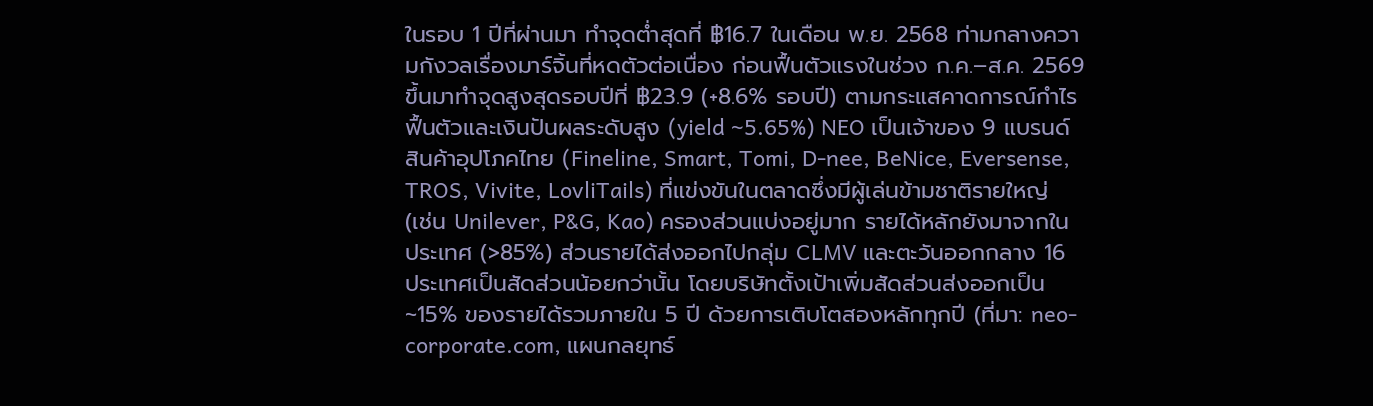ในรอบ 1 ปีที่ผ่านมา ทำจุดต่ำสุดที่ ฿16.7 ในเดือน พ.ย. 2568 ท่ามกลางความกังวลเรื่องมาร์จิ้นที่หดตัวต่อเนื่อง ก่อนฟื้นตัวแรงในช่วง ก.ค.–ส.ค. 2569 ขึ้นมาทำจุดสูงสุดรอบปีที่ ฿23.9 (+8.6% รอบปี) ตามกระแสคาดการณ์กำไรฟื้นตัวและเงินปันผลระดับสูง (yield ~5.65%) NEO เป็นเจ้าของ 9 แบรนด์สินค้าอุปโภคไทย (Fineline, Smart, Tomi, D-nee, BeNice, Eversense, TROS, Vivite, LovliTails) ที่แข่งขันในตลาดซึ่งมีผู้เล่นข้ามชาติรายใหญ่ (เช่น Unilever, P&G, Kao) ครองส่วนแบ่งอยู่มาก รายได้หลักยังมาจากในประเทศ (>85%) ส่วนรายได้ส่งออกไปกลุ่ม CLMV และตะวันออกกลาง 16 ประเทศเป็นสัดส่วนน้อยกว่านั้น โดยบริษัทตั้งเป้าเพิ่มสัดส่วนส่งออกเป็น ~15% ของรายได้รวมภายใน 5 ปี ด้วยการเติบโตสองหลักทุกปี (ที่มา: neo-corporate.com, แผนกลยุทธ์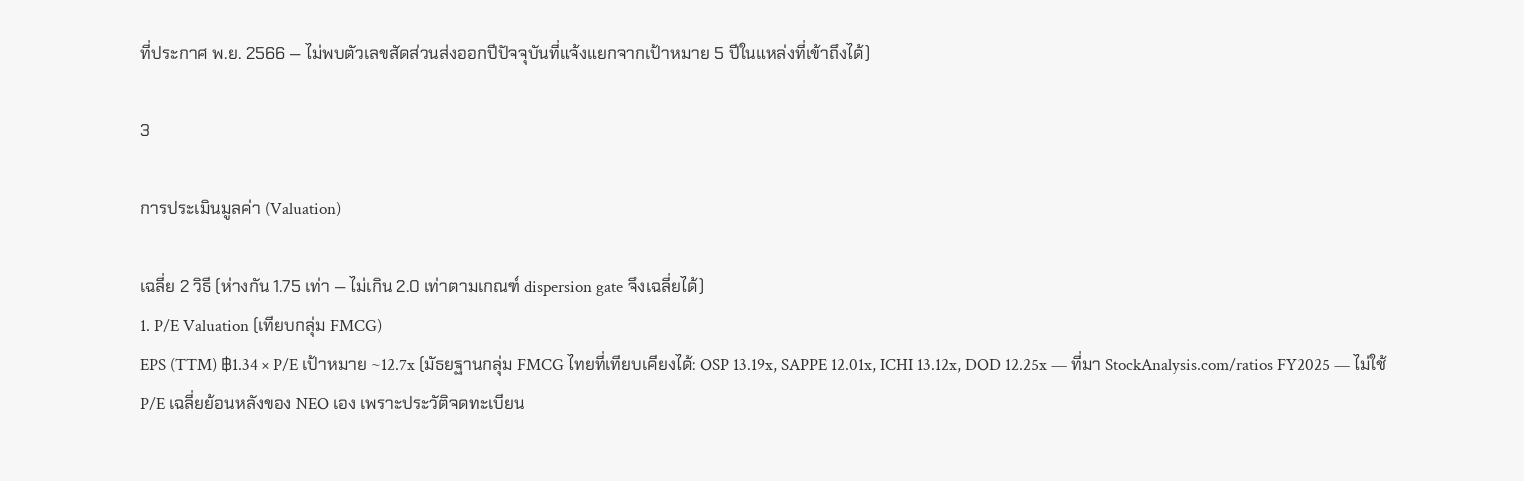ที่ประกาศ พ.ย. 2566 — ไม่พบตัวเลขสัดส่วนส่งออกปีปัจจุบันที่แจ้งแยกจากเป้าหมาย 5 ปีในแหล่งที่เข้าถึงได้)

3

การประเมินมูลค่า (Valuation)

เฉลี่ย 2 วิธี (ห่างกัน 1.75 เท่า — ไม่เกิน 2.0 เท่าตามเกณฑ์ dispersion gate จึงเฉลี่ยได้)
1. P/E Valuation (เทียบกลุ่ม FMCG)
EPS (TTM) ฿1.34 × P/E เป้าหมาย ~12.7x (มัธยฐานกลุ่ม FMCG ไทยที่เทียบเคียงได้: OSP 13.19x, SAPPE 12.01x, ICHI 13.12x, DOD 12.25x — ที่มา StockAnalysis.com/ratios FY2025 — ไม่ใช้ P/E เฉลี่ยย้อนหลังของ NEO เอง เพราะประวัติจดทะเบียน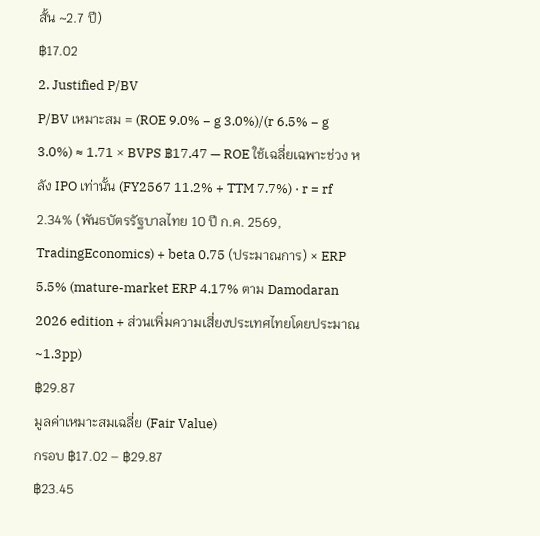สั้น ~2.7 ปี)
฿17.02
2. Justified P/BV
P/BV เหมาะสม = (ROE 9.0% − g 3.0%)/(r 6.5% − g 3.0%) ≈ 1.71 × BVPS ฿17.47 — ROE ใช้เฉลี่ยเฉพาะช่วง หลัง IPO เท่านั้น (FY2567 11.2% + TTM 7.7%) · r = rf 2.34% (พันธบัตรรัฐบาลไทย 10 ปี ก.ค. 2569, TradingEconomics) + beta 0.75 (ประมาณการ) × ERP 5.5% (mature-market ERP 4.17% ตาม Damodaran 2026 edition + ส่วนเพิ่มความเสี่ยงประเทศไทยโดยประมาณ ~1.3pp)
฿29.87
มูลค่าเหมาะสมเฉลี่ย (Fair Value)
กรอบ ฿17.02 – ฿29.87
฿23.45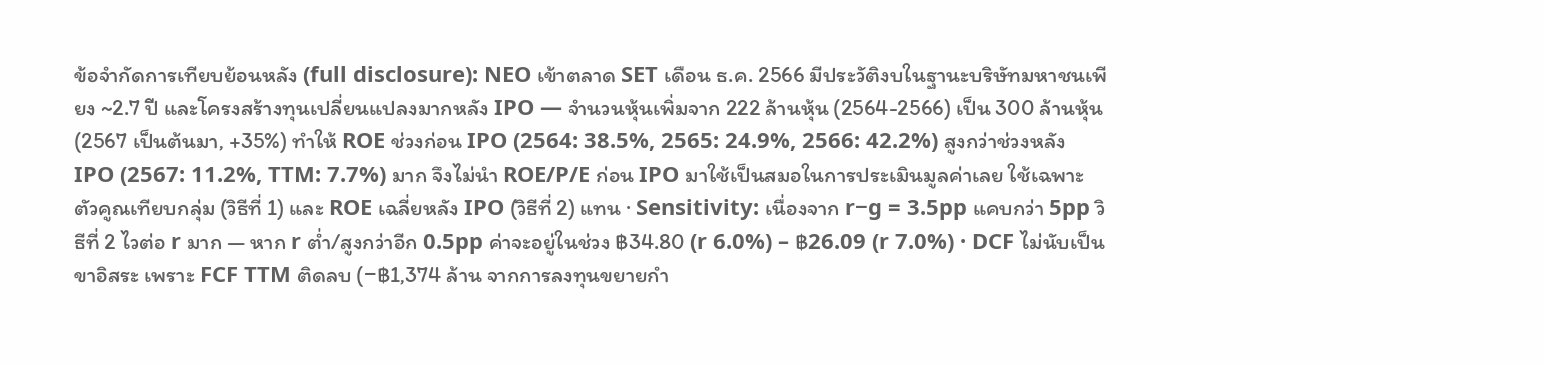ข้อจำกัดการเทียบย้อนหลัง (full disclosure): NEO เข้าตลาด SET เดือน ธ.ค. 2566 มีประวัติงบในฐานะบริษัทมหาชนเพียง ~2.7 ปี และโครงสร้างทุนเปลี่ยนแปลงมากหลัง IPO — จำนวนหุ้นเพิ่มจาก 222 ล้านหุ้น (2564-2566) เป็น 300 ล้านหุ้น (2567 เป็นต้นมา, +35%) ทำให้ ROE ช่วงก่อน IPO (2564: 38.5%, 2565: 24.9%, 2566: 42.2%) สูงกว่าช่วงหลัง IPO (2567: 11.2%, TTM: 7.7%) มาก จึงไม่นำ ROE/P/E ก่อน IPO มาใช้เป็นสมอในการประเมินมูลค่าเลย ใช้เฉพาะตัวคูณเทียบกลุ่ม (วิธีที่ 1) และ ROE เฉลี่ยหลัง IPO (วิธีที่ 2) แทน · Sensitivity: เนื่องจาก r−g = 3.5pp แคบกว่า 5pp วิธีที่ 2 ไวต่อ r มาก — หาก r ต่ำ/สูงกว่าอีก 0.5pp ค่าจะอยู่ในช่วง ฿34.80 (r 6.0%) – ฿26.09 (r 7.0%) · DCF ไม่นับเป็นขาอิสระ เพราะ FCF TTM ติดลบ (−฿1,374 ล้าน จากการลงทุนขยายกำ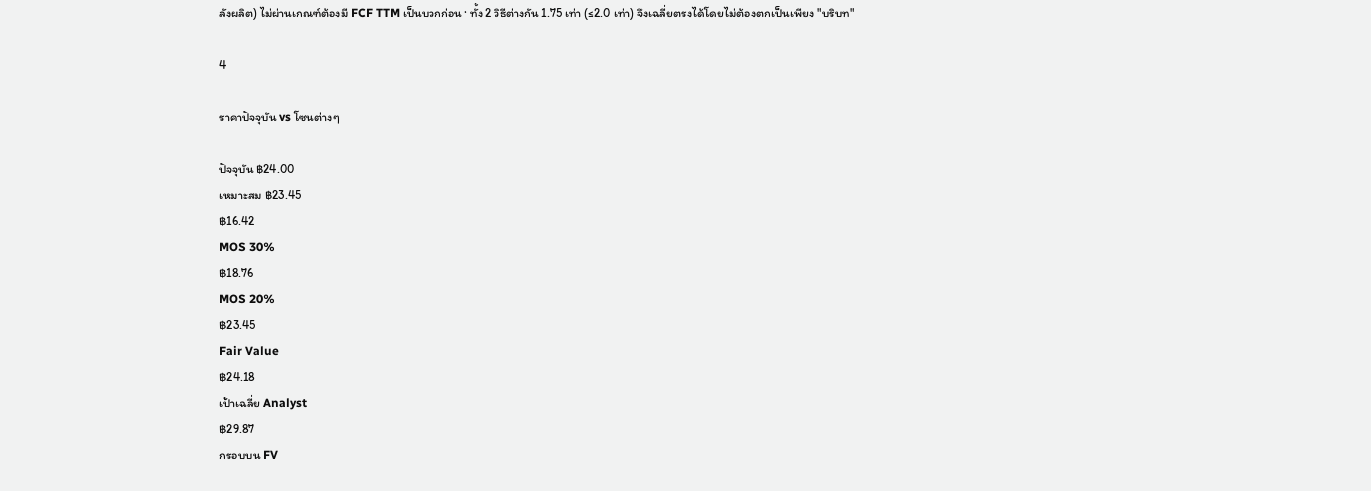ลังผลิต) ไม่ผ่านเกณฑ์ต้องมี FCF TTM เป็นบวกก่อน · ทั้ง 2 วิธีต่างกัน 1.75 เท่า (≤2.0 เท่า) จึงเฉลี่ยตรงได้โดยไม่ต้องตกเป็นเพียง "บริบท"

4

ราคาปัจจุบัน vs โซนต่างๆ

ปัจจุบัน ฿24.00
เหมาะสม ฿23.45
฿16.42
MOS 30%
฿18.76
MOS 20%
฿23.45
Fair Value
฿24.18
เป้าเฉลี่ย Analyst
฿29.87
กรอบบน FV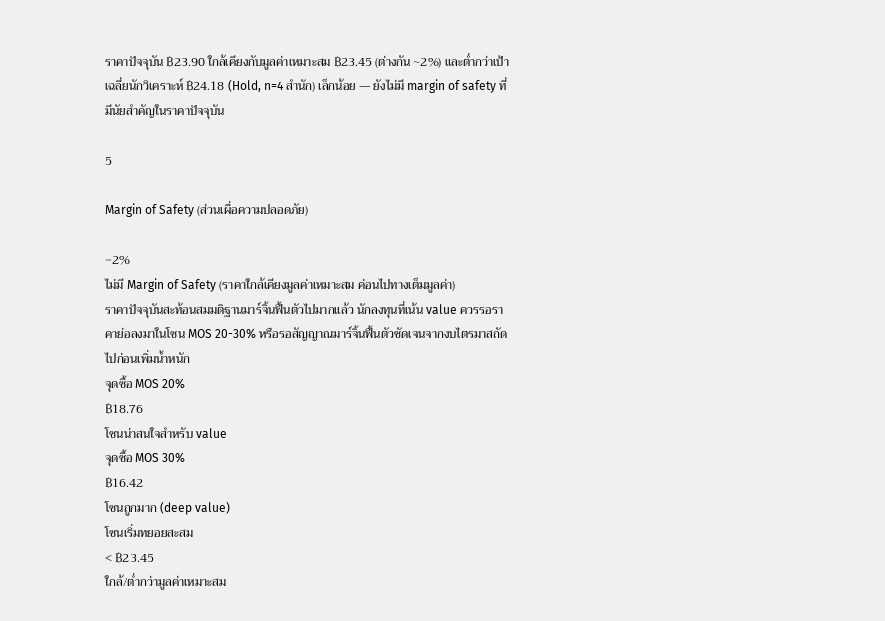ราคาปัจจุบัน ฿23.90 ใกล้เคียงกับมูลค่าเหมาะสม ฿23.45 (ต่างกัน ~2%) และต่ำกว่าเป้าเฉลี่ยนักวิเคราะห์ ฿24.18 (Hold, n=4 สำนัก) เล็กน้อย — ยังไม่มี margin of safety ที่มีนัยสำคัญในราคาปัจจุบัน

5

Margin of Safety (ส่วนเผื่อความปลอดภัย)

−2%
ไม่มี Margin of Safety (ราคาใกล้เคียงมูลค่าเหมาะสม ค่อนไปทางเต็มมูลค่า)
ราคาปัจจุบันสะท้อนสมมติฐานมาร์จิ้นฟื้นตัวไปมากแล้ว นักลงทุนที่เน้น value ควรรอราคาย่อลงมาในโซน MOS 20-30% หรือรอสัญญาณมาร์จิ้นฟื้นตัวชัดเจนจากงบไตรมาสถัดไปก่อนเพิ่มน้ำหนัก
จุดซื้อ MOS 20%
฿18.76
โซนน่าสนใจสำหรับ value
จุดซื้อ MOS 30%
฿16.42
โซนถูกมาก (deep value)
โซนเริ่มทยอยสะสม
< ฿23.45
ใกล้/ต่ำกว่ามูลค่าเหมาะสม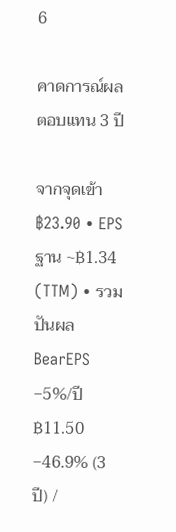6

คาดการณ์ผลตอบแทน 3 ปี

จากจุดเข้า ฿23.90 • EPS ฐาน ~฿1.34 (TTM) • รวมปันผล
BearEPS −5%/ปี
฿11.50
−46.9% (3 ปี) /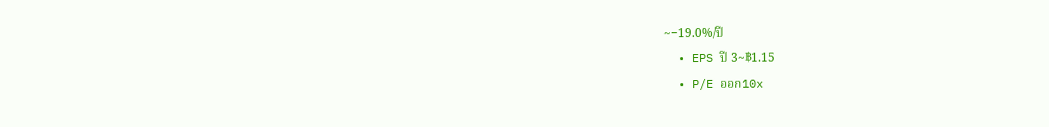~−19.0%/ปี
  • EPS ปี 3~฿1.15
  • P/E ออก10x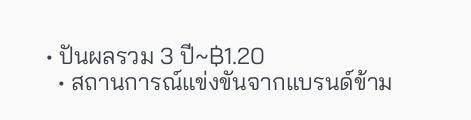• ปันผลรวม 3 ปี~฿1.20
  • สถานการณ์แข่งขันจากแบรนด์ข้าม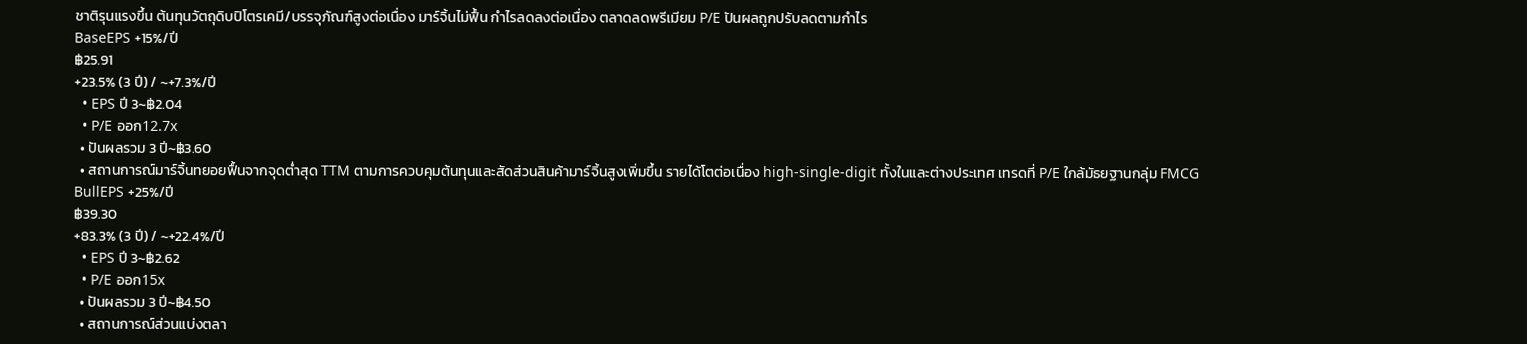ชาติรุนแรงขึ้น ต้นทุนวัตถุดิบปิโตรเคมี/บรรจุภัณฑ์สูงต่อเนื่อง มาร์จิ้นไม่ฟื้น กำไรลดลงต่อเนื่อง ตลาดลดพรีเมียม P/E ปันผลถูกปรับลดตามกำไร
BaseEPS +15%/ปี
฿25.91
+23.5% (3 ปี) / ~+7.3%/ปี
  • EPS ปี 3~฿2.04
  • P/E ออก12.7x
  • ปันผลรวม 3 ปี~฿3.60
  • สถานการณ์มาร์จิ้นทยอยฟื้นจากจุดต่ำสุด TTM ตามการควบคุมต้นทุนและสัดส่วนสินค้ามาร์จิ้นสูงเพิ่มขึ้น รายได้โตต่อเนื่อง high-single-digit ทั้งในและต่างประเทศ เทรดที่ P/E ใกล้มัธยฐานกลุ่ม FMCG
BullEPS +25%/ปี
฿39.30
+83.3% (3 ปี) / ~+22.4%/ปี
  • EPS ปี 3~฿2.62
  • P/E ออก15x
  • ปันผลรวม 3 ปี~฿4.50
  • สถานการณ์ส่วนแบ่งตลา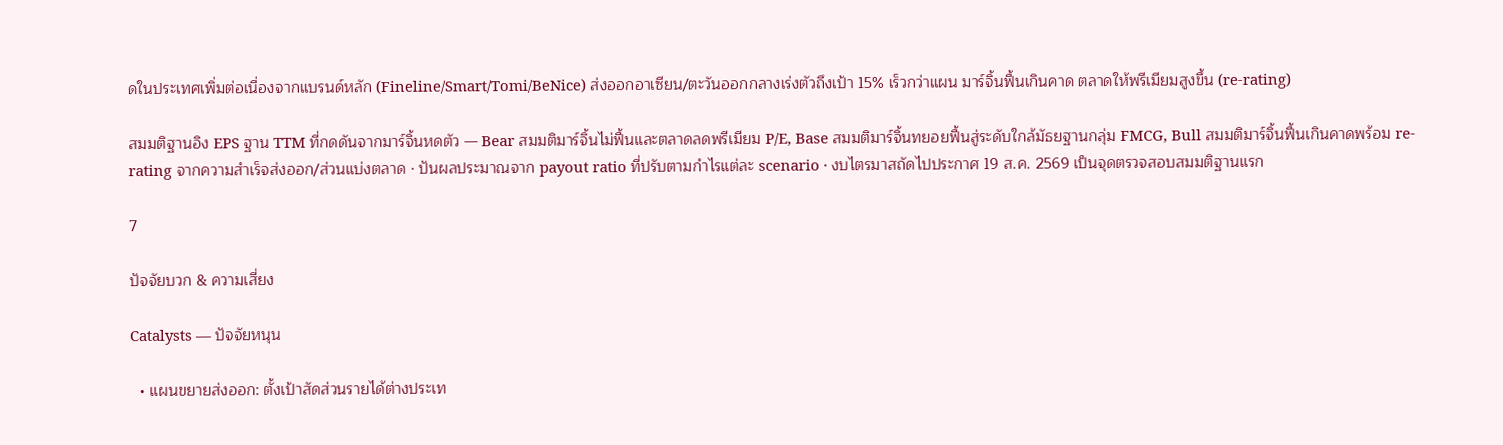ดในประเทศเพิ่มต่อเนื่องจากแบรนด์หลัก (Fineline/Smart/Tomi/BeNice) ส่งออกอาเซียน/ตะวันออกกลางเร่งตัวถึงเป้า 15% เร็วกว่าแผน มาร์จิ้นฟื้นเกินคาด ตลาดให้พรีเมียมสูงขึ้น (re-rating)

สมมติฐานอิง EPS ฐาน TTM ที่กดดันจากมาร์จิ้นหดตัว — Bear สมมติมาร์จิ้นไม่ฟื้นและตลาดลดพรีเมียม P/E, Base สมมติมาร์จิ้นทยอยฟื้นสู่ระดับใกล้มัธยฐานกลุ่ม FMCG, Bull สมมติมาร์จิ้นฟื้นเกินคาดพร้อม re-rating จากความสำเร็จส่งออก/ส่วนแบ่งตลาด · ปันผลประมาณจาก payout ratio ที่ปรับตามกำไรแต่ละ scenario · งบไตรมาสถัดไปประกาศ 19 ส.ค. 2569 เป็นจุดตรวจสอบสมมติฐานแรก

7

ปัจจัยบวก & ความเสี่ยง

Catalysts — ปัจจัยหนุน

  • แผนขยายส่งออก: ตั้งเป้าสัดส่วนรายได้ต่างประเท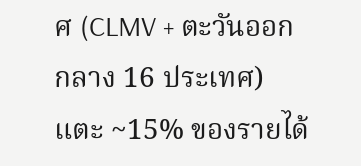ศ (CLMV + ตะวันออกกลาง 16 ประเทศ) แตะ ~15% ของรายได้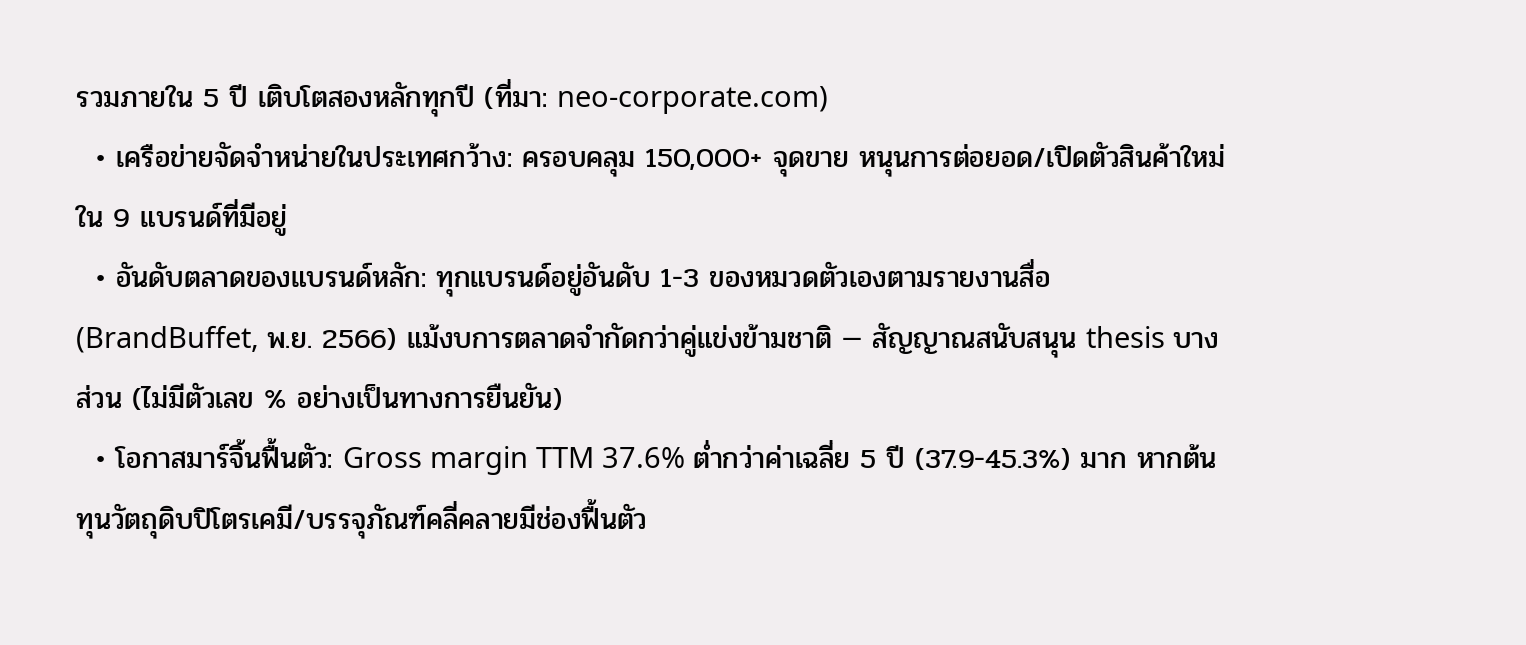รวมภายใน 5 ปี เติบโตสองหลักทุกปี (ที่มา: neo-corporate.com)
  • เครือข่ายจัดจำหน่ายในประเทศกว้าง: ครอบคลุม 150,000+ จุดขาย หนุนการต่อยอด/เปิดตัวสินค้าใหม่ใน 9 แบรนด์ที่มีอยู่
  • อันดับตลาดของแบรนด์หลัก: ทุกแบรนด์อยู่อันดับ 1-3 ของหมวดตัวเองตามรายงานสื่อ (BrandBuffet, พ.ย. 2566) แม้งบการตลาดจำกัดกว่าคู่แข่งข้ามชาติ — สัญญาณสนับสนุน thesis บางส่วน (ไม่มีตัวเลข % อย่างเป็นทางการยืนยัน)
  • โอกาสมาร์จิ้นฟื้นตัว: Gross margin TTM 37.6% ต่ำกว่าค่าเฉลี่ย 5 ปี (37.9-45.3%) มาก หากต้นทุนวัตถุดิบปิโตรเคมี/บรรจุภัณฑ์คลี่คลายมีช่องฟื้นตัว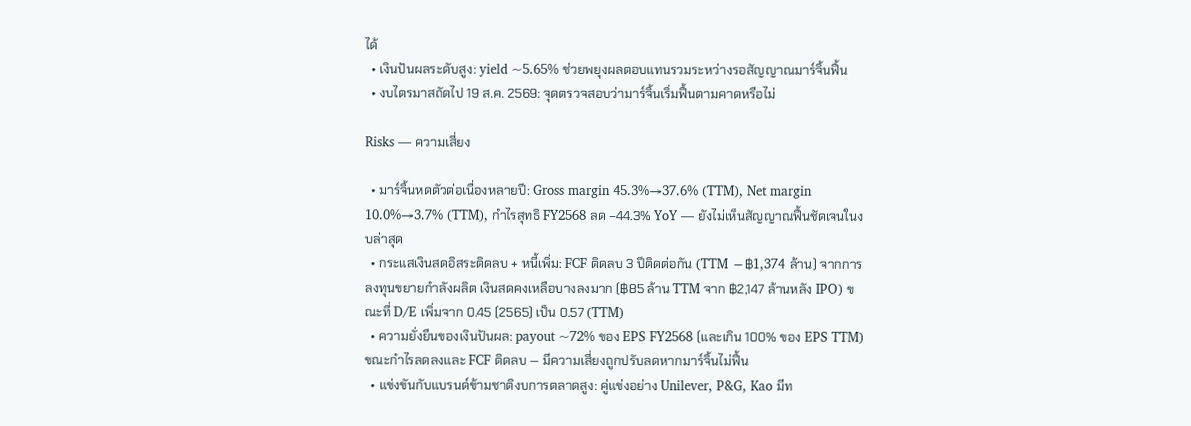ได้
  • เงินปันผลระดับสูง: yield ~5.65% ช่วยพยุงผลตอบแทนรวมระหว่างรอสัญญาณมาร์จิ้นฟื้น
  • งบไตรมาสถัดไป 19 ส.ค. 2569: จุดตรวจสอบว่ามาร์จิ้นเริ่มฟื้นตามคาดหรือไม่

Risks — ความเสี่ยง

  • มาร์จิ้นหดตัวต่อเนื่องหลายปี: Gross margin 45.3%→37.6% (TTM), Net margin 10.0%→3.7% (TTM), กำไรสุทธิ FY2568 ลด −44.3% YoY — ยังไม่เห็นสัญญาณฟื้นชัดเจนในงบล่าสุด
  • กระแสเงินสดอิสระติดลบ + หนี้เพิ่ม: FCF ติดลบ 3 ปีติดต่อกัน (TTM −฿1,374 ล้าน) จากการลงทุนขยายกำลังผลิต เงินสดคงเหลือบางลงมาก (฿85 ล้าน TTM จาก ฿2,147 ล้านหลัง IPO) ขณะที่ D/E เพิ่มจาก 0.45 (2565) เป็น 0.57 (TTM)
  • ความยั่งยืนของเงินปันผล: payout ~72% ของ EPS FY2568 (และเกิน 100% ของ EPS TTM) ขณะกำไรลดลงและ FCF ติดลบ — มีความเสี่ยงถูกปรับลดหากมาร์จิ้นไม่ฟื้น
  • แข่งขันกับแบรนด์ข้ามชาติงบการตลาดสูง: คู่แข่งอย่าง Unilever, P&G, Kao มีท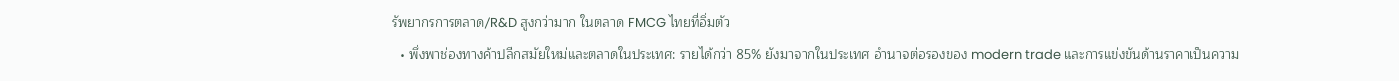รัพยากรการตลาด/R&D สูงกว่ามาก ในตลาด FMCG ไทยที่อิ่มตัว
  • พึ่งพาช่องทางค้าปลีกสมัยใหม่และตลาดในประเทศ: รายได้กว่า 85% ยังมาจากในประเทศ อำนาจต่อรองของ modern trade และการแข่งขันด้านราคาเป็นความ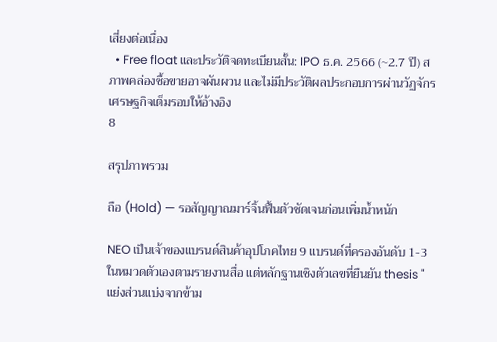เสี่ยงต่อเนื่อง
  • Free float และประวัติจดทะเบียนสั้น: IPO ธ.ค. 2566 (~2.7 ปี) สภาพคล่องซื้อขายอาจผันผวน และไม่มีประวัติผลประกอบการผ่านวัฏจักรเศรษฐกิจเต็มรอบให้อ้างอิง
8

สรุปภาพรวม

ถือ (Hold) — รอสัญญาณมาร์จิ้นฟื้นตัวชัดเจนก่อนเพิ่มน้ำหนัก

NEO เป็นเจ้าของแบรนด์สินค้าอุปโภคไทย 9 แบรนด์ที่ครองอันดับ 1-3 ในหมวดตัวเองตามรายงานสื่อ แต่หลักฐานเชิงตัวเลขที่ยืนยัน thesis "แย่งส่วนแบ่งจากข้าม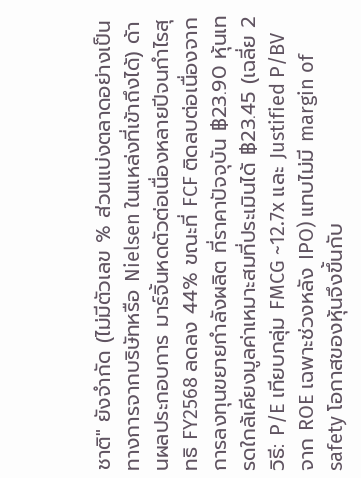ชาติ" ยังจำกัด (ไม่มีตัวเลข % ส่วนแบ่งตลาดอย่างเป็นทางการจากบริษัทหรือ Nielsen ในแหล่งที่เข้าถึงได้) ด้านผลประกอบการ มาร์จิ้นหดตัวต่อเนื่องหลายปีจนกำไรสุทธิ FY2568 ลดลง 44% ขณะที่ FCF ติดลบต่อเนื่องจากการลงทุนขยายกำลังผลิต ที่ราคาปัจจุบัน ฿23.90 หุ้นเทรดใกล้เคียงมูลค่าเหมาะสมที่ประเมินได้ ฿23.45 (เฉลี่ย 2 วิธี: P/E เทียบกลุ่ม FMCG ~12.7x และ Justified P/BV จาก ROE เฉพาะช่วงหลัง IPO) แทบไม่มี margin of safety โอกาสของหุ้นจึงขึ้นกับ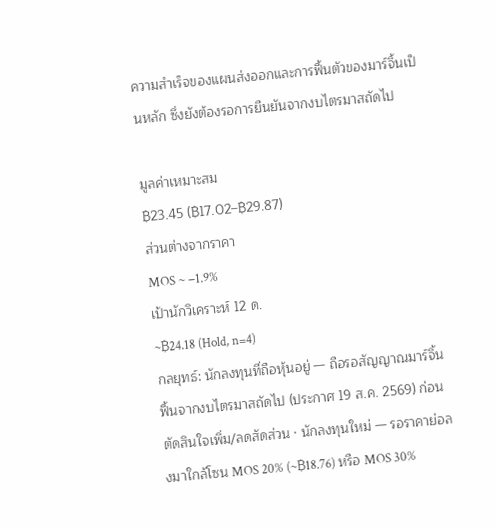ความสำเร็จของแผนส่งออกและการฟื้นตัวของมาร์จิ้นเป็นหลัก ซึ่งยังต้องรอการยืนยันจากงบไตรมาสถัดไป

มูลค่าเหมาะสม
฿23.45 (฿17.02–฿29.87)
ส่วนต่างจากราคา
MOS ~ −1.9%
เป้านักวิเคราะห์ 12 ด.
~฿24.18 (Hold, n=4)
กลยุทธ์: นักลงทุนที่ถือหุ้นอยู่ — ถือรอสัญญาณมาร์จิ้นฟื้นจากงบไตรมาสถัดไป (ประกาศ 19 ส.ค. 2569) ก่อนตัดสินใจเพิ่ม/ลดสัดส่วน · นักลงทุนใหม่ — รอราคาย่อลงมาใกล้โซน MOS 20% (~฿18.76) หรือ MOS 30%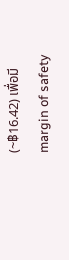(~฿16.42) เพื่อมี margin of safety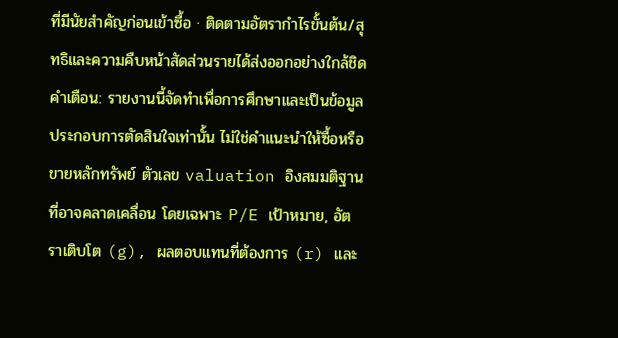ที่มีนัยสำคัญก่อนเข้าซื้อ · ติดตามอัตรากำไรขั้นต้น/สุทธิและความคืบหน้าสัดส่วนรายได้ส่งออกอย่างใกล้ชิด
คำเตือน: รายงานนี้จัดทำเพื่อการศึกษาและเป็นข้อมูลประกอบการตัดสินใจเท่านั้น ไม่ใช่คำแนะนำให้ซื้อหรือขายหลักทรัพย์ ตัวเลข valuation อิงสมมติฐานที่อาจคลาดเคลื่อน โดยเฉพาะ P/E เป้าหมาย, อัตราเติบโต (g), ผลตอบแทนที่ต้องการ (r) และ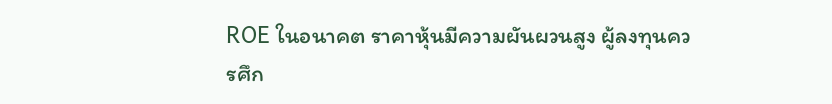ROE ในอนาคต ราคาหุ้นมีความผันผวนสูง ผู้ลงทุนควรศึก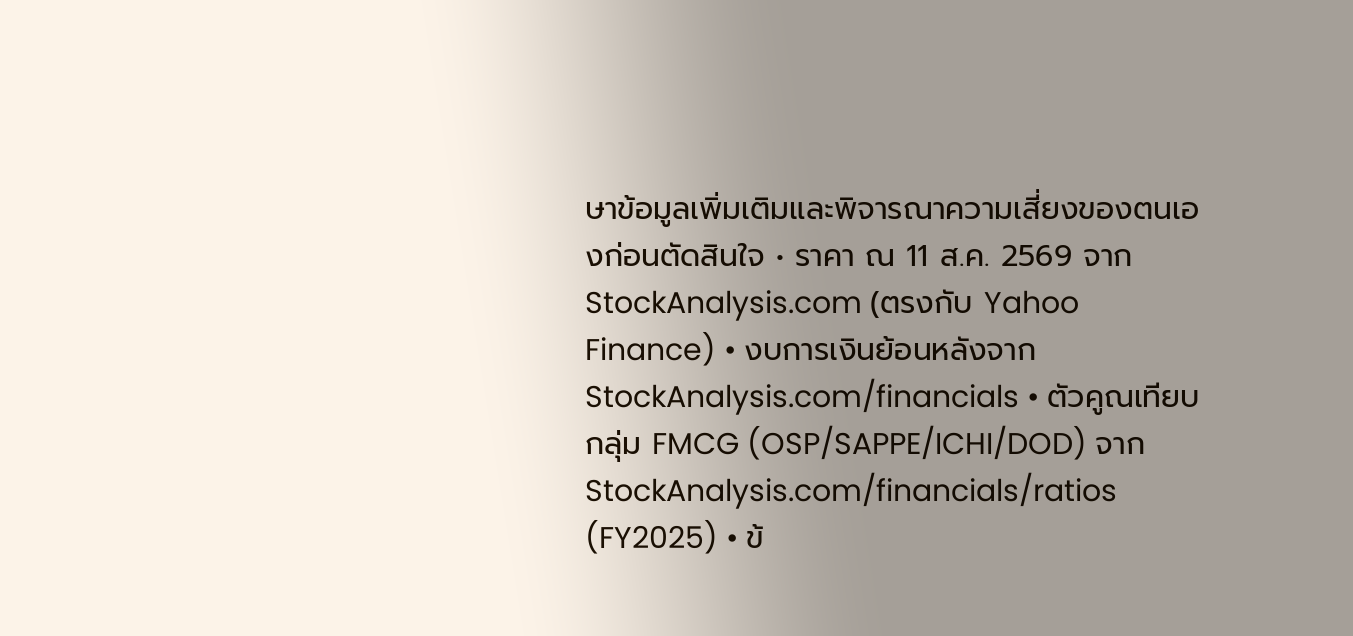ษาข้อมูลเพิ่มเติมและพิจารณาความเสี่ยงของตนเองก่อนตัดสินใจ • ราคา ณ 11 ส.ค. 2569 จาก StockAnalysis.com (ตรงกับ Yahoo Finance) • งบการเงินย้อนหลังจาก StockAnalysis.com/financials • ตัวคูณเทียบกลุ่ม FMCG (OSP/SAPPE/ICHI/DOD) จาก StockAnalysis.com/financials/ratios (FY2025) • ข้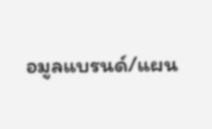อมูลแบรนด์/แผน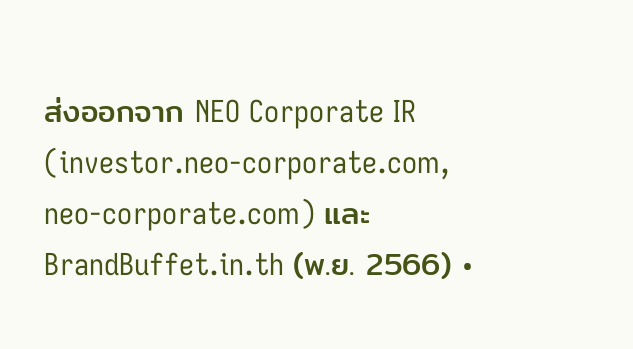ส่งออกจาก NEO Corporate IR (investor.neo-corporate.com, neo-corporate.com) และ BrandBuffet.in.th (พ.ย. 2566) •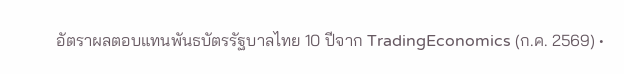อัตราผลตอบแทนพันธบัตรรัฐบาลไทย 10 ปีจาก TradingEconomics (ก.ค. 2569) •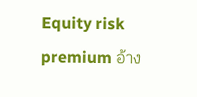Equity risk premium อ้าง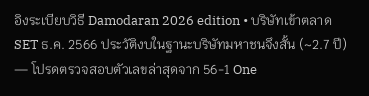อิงระเบียบวิธี Damodaran 2026 edition • บริษัทเข้าตลาด SET ธ.ค. 2566 ประวัติงบในฐานะบริษัทมหาชนจึงสั้น (~2.7 ปี) — โปรดตรวจสอบตัวเลขล่าสุดจาก 56-1 One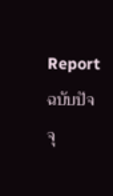Report ฉบับปัจจุ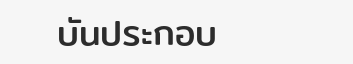บันประกอบ